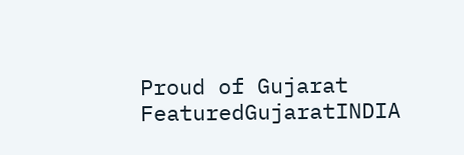Proud of Gujarat
FeaturedGujaratINDIA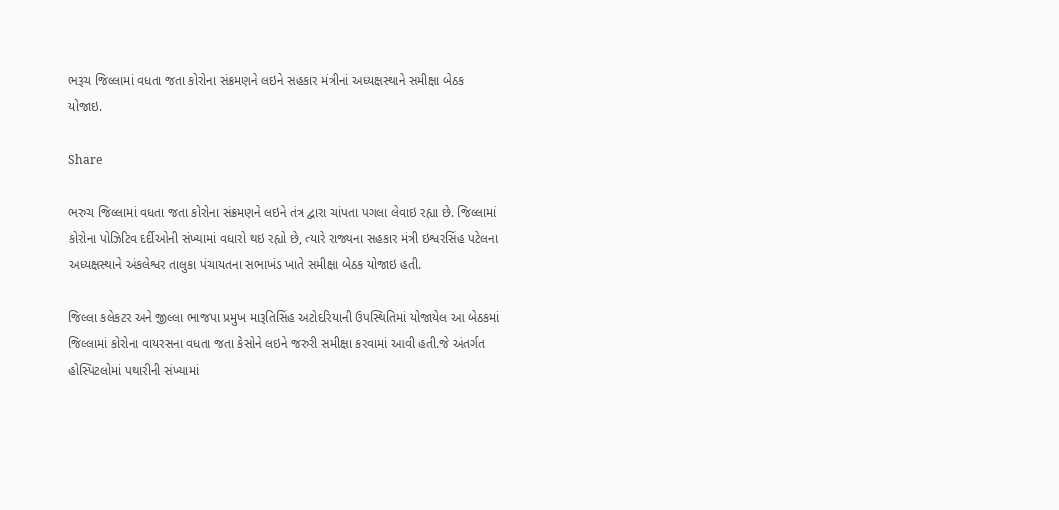ભરૂચ જિલ્લામાં વધતા જતા કોરોના સંક્રમણને લઇને સહકાર મંત્રીનાં અધ્યક્ષસ્થાને સમીક્ષા બેઠક યોજાઇ.

Share

ભરુચ જિલ્લામાં વધતા જતા કોરોના સંક્રમણને લઇને તંત્ર દ્વારા ચાંપતા પગલા લેવાઇ રહ્યા છે. જિલ્લામાં કોરોના પોઝિટિવ દર્દીઓની સંખ્યામાં વધારો થઇ રહ્યો છે, ત્યારે રાજ્યના સહકાર મંત્રી ઇશ્વરસિંહ પટેલના અધ્યક્ષસ્થાને અંકલેશ્વર તાલુકા પંચાયતના સભાખંડ ખાતે સમીક્ષા બેઠક યોજાઇ હતી.

જિલ્લા કલેકટર અને જીલ્લા ભાજપા પ્રમુખ મારૂતિસિંહ અટોદરિયાની ઉપસ્થિતિમાં યોજાયેલ આ બેઠકમાં જિલ્લામાં કોરોના વાયરસના વધતા જતા કેસોને લઇને જરુરી સમીક્ષા કરવામાં આવી હતી.જે અંતર્ગત હોસ્પિટલોમાં પથારીની સંખ્યામાં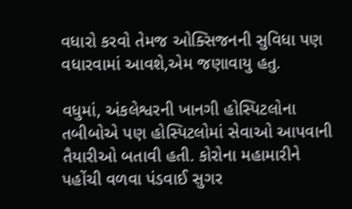વધારો કરવો તેમજ ઓક્સિજનની સુવિધા પણ વધારવામાં આવશે,એમ જણાવાયુ હતુ.

વધુમાં, અંકલેશ્વરની ખાનગી હોસ્પિટલોના તબીબોએ પણ હોસ્પિટલોમાં સેવાઓ આપવાની તૈયારીઓ બતાવી હતી. કોરોના મહામારીને પહોંચી વળવા પંડવાઈ સુગર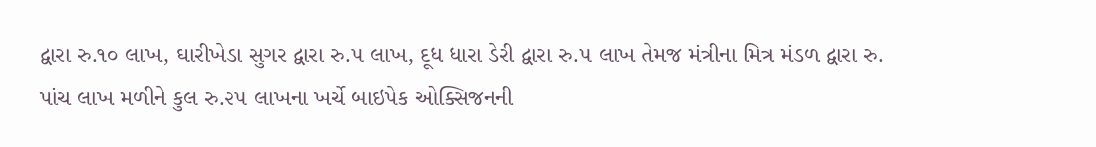દ્વારા રુ.૧૦ લાખ, ઘારીખેડા સુગર દ્વારા રુ.૫ લાખ, દૂધ ધારા ડેરી દ્વારા રુ.૫ લાખ તેમજ મંત્રીના મિત્ર મંડળ દ્વારા રુ. પાંચ લાખ મળીને કુલ રુ.૨૫ લાખના ખર્ચે બાઇપેક ઓક્સિજનની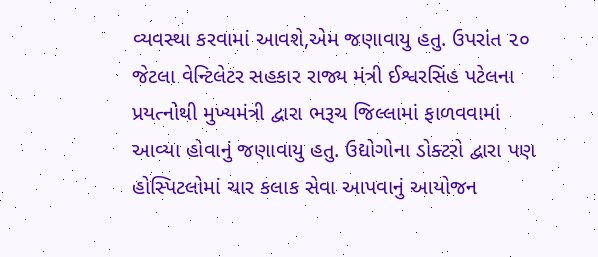વ્યવસ્થા કરવામાં આવશે,એમ જણાવાયુ હતુ. ઉપરાંત ૨૦ જેટલા વેન્ટિલેટર સહકાર રાજ્ય મંત્રી ઈશ્વરસિંહ પટેલના પ્રયત્નોથી મુખ્યમંત્રી દ્વારા ભરૂચ જિલ્લામાં ફાળવવામાં આવ્યા હોવાનું જણાવાયુ હતુ. ઉદ્યોગોના ડોક્ટરો દ્વારા પણ હોસ્પિટલોમાં ચાર કલાક સેવા આપવાનું આયોજન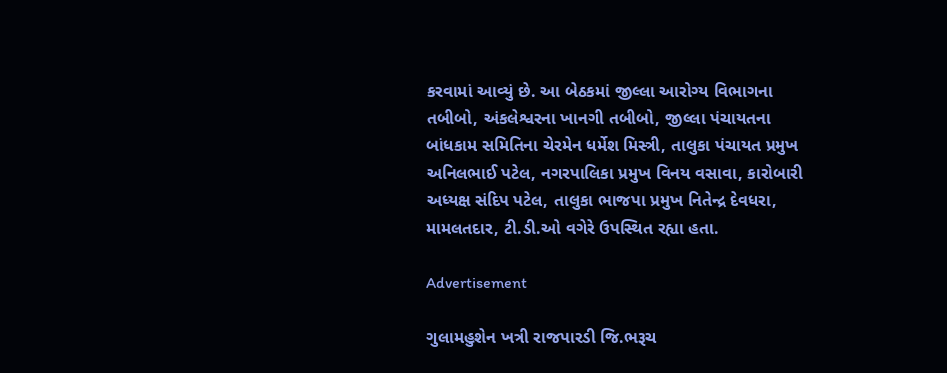કરવામાં આવ્યું છે. આ બેઠકમાં જીલ્લા આરોગ્ય વિભાગના તબીબો, અંકલેશ્વરના ખાનગી તબીબો, જીલ્લા પંચાયતના બાંધકામ સમિતિના ચેરમેન ધર્મેશ મિસ્ત્રી, તાલુકા પંચાયત પ્રમુખ અનિલભાઈ પટેલ, નગરપાલિકા પ્રમુખ વિનય વસાવા, કારોબારી અધ્યક્ષ સંદિપ પટેલ, તાલુકા ભાજપા પ્રમુખ નિતેન્દ્ર દેવધરા, મામલતદાર, ટી.ડી.ઓ વગેરે ઉપસ્થિત રહ્યા હતા.

Advertisement

ગુલામહુશેન ખત્રી રાજપારડી જિ.ભરૂચ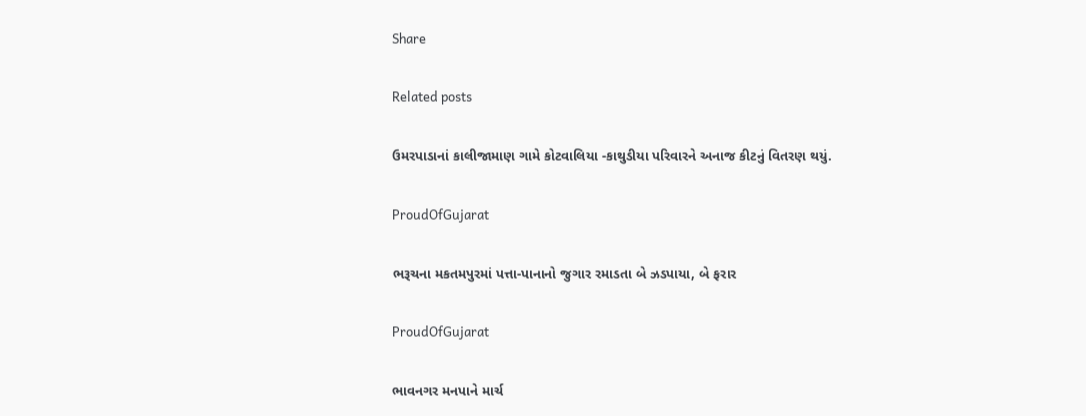Share

Related posts

ઉમરપાડાનાં કાલીજામાણ ગામે કોટવાલિયા -કાથુડીયા પરિવારને અનાજ કીટનું વિતરણ થયું.

ProudOfGujarat

ભરૂચના મકતમપુરમાં પત્તા-પાનાનો જુગાર રમાડતા બે ઝડપાયા, બે ફરાર

ProudOfGujarat

ભાવનગર મનપાને માર્ચ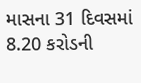માસના 31 દિવસમાં 8.20 કરોડની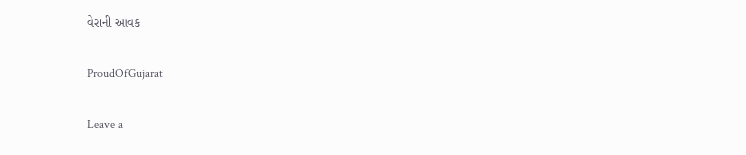વેરાની આવક

ProudOfGujarat

Leave a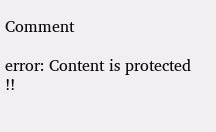Comment

error: Content is protected !!